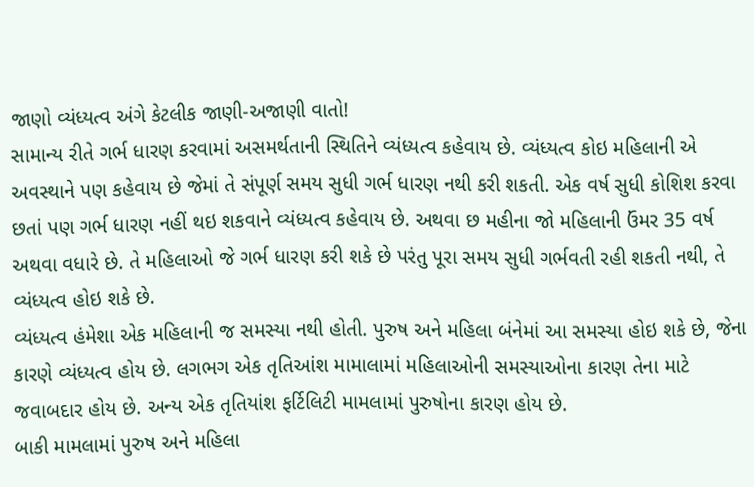જાણો વ્યંધ્યત્વ અંગે કેટલીક જાણી-અજાણી વાતો!
સામાન્ય રીતે ગર્ભ ધારણ કરવામાં અસમર્થતાની સ્થિતિને વ્યંધ્યત્વ કહેવાય છે. વ્યંધ્યત્વ કોઇ મહિલાની એ અવસ્થાને પણ કહેવાય છે જેમાં તે સંપૂર્ણ સમય સુધી ગર્ભ ધારણ નથી કરી શકતી. એક વર્ષ સુધી કોશિશ કરવા છતાં પણ ગર્ભ ધારણ નહીં થઇ શકવાને વ્યંધ્યત્વ કહેવાય છે. અથવા છ મહીના જો મહિલાની ઉંમર 35 વર્ષ અથવા વધારે છે. તે મહિલાઓ જે ગર્ભ ધારણ કરી શકે છે પરંતુ પૂરા સમય સુધી ગર્ભવતી રહી શકતી નથી, તે વ્યંધ્યત્વ હોઇ શકે છે.
વ્યંધ્યત્વ હંમેશા એક મહિલાની જ સમસ્યા નથી હોતી. પુરુષ અને મહિલા બંનેમાં આ સમસ્યા હોઇ શકે છે, જેના કારણે વ્યંધ્યત્વ હોય છે. લગભગ એક તૃતિઆંશ મામાલામાં મહિલાઓની સમસ્યાઓના કારણ તેના માટે જવાબદાર હોય છે. અન્ય એક તૃતિયાંશ ફર્ટિલિટી મામલામાં પુરુષોના કારણ હોય છે.
બાકી મામલામાં પુરુષ અને મહિલા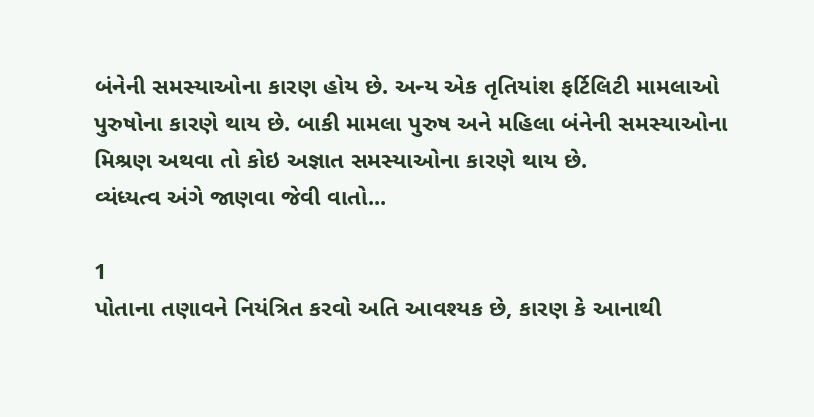બંનેની સમસ્યાઓના કારણ હોય છે. અન્ય એક તૃતિયાંશ ફર્ટિલિટી મામલાઓ પુરુષોના કારણે થાય છે. બાકી મામલા પુરુષ અને મહિલા બંનેની સમસ્યાઓના મિશ્રણ અથવા તો કોઇ અજ્ઞાત સમસ્યાઓના કારણે થાય છે.
વ્યંધ્યત્વ અંગે જાણવા જેવી વાતો...

1
પોતાના તણાવને નિયંત્રિત કરવો અતિ આવશ્યક છે, કારણ કે આનાથી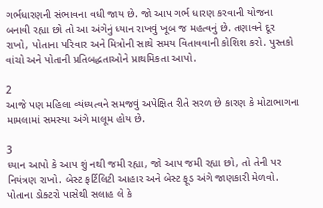ગર્ભધારણની સંભાવના વધી જાય છે. જો આપ ગર્ભ ધારણ કરવાની યોજના બનાવી રહ્યા છો તો આ અંગેનું ધ્યાન રાખવું ખૂબ જ મહત્વનું છે. તણાવને દૂર રાખો, પોતાના પરિવાર અને મિત્રોની સાથે સમય વિતાવવાની કોશિશ કરો. પુસ્તકો વાંચો અને પોતાની પ્રતિબદ્ધતાઓને પ્રાથમિકતા આપો.

2
આજે પણ મહિલા વ્યંધ્યત્વને સમજવું અપેક્ષિત રીતે સરળ છે કારણ કે મોટાભાગના મામલામાં સમસ્યા અંગે માલૂમ હોય છે.

3
ધ્યાન આપો કે આપ શું નથી જમી રહ્યા, જો આપ જમી રહ્યા છો, તો તેની પર નિયંત્રણ રાખો. બેસ્ટ ફર્ટિલિટી આહાર અને બેસ્ટ ફૂડ અંગે જાણકારી મેળવો. પોતાના ડોક્ટરો પાસેથી સલાહ લે કે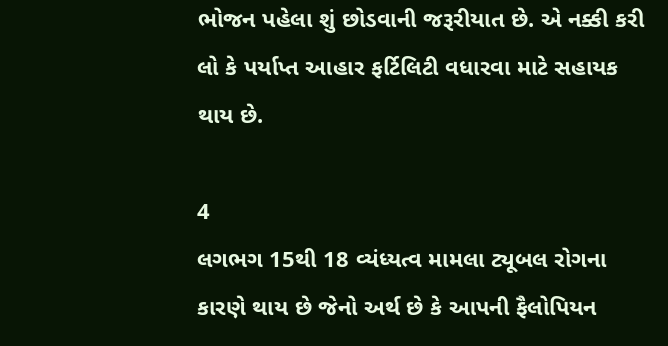ભોજન પહેલા શું છોડવાની જરૂરીયાત છે. એ નક્કી કરી લો કે પર્યાપ્ત આહાર ફર્ટિલિટી વધારવા માટે સહાયક થાય છે.

4
લગભગ 15થી 18 વ્યંધ્યત્વ મામલા ટ્યૂબલ રોગના કારણે થાય છે જેનો અર્થ છે કે આપની ફૈલોપિયન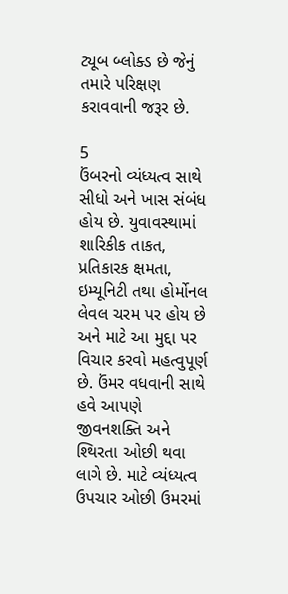ટ્યૂબ બ્લોક્ડ છે જેનું તમારે પરિક્ષણ કરાવવાની જરૂર છે.

5
ઉંબરનો વ્યંધ્યત્વ સાથે સીધો અને ખાસ સંબંધ હોય છે. યુવાવસ્થામાં શારિકીક તાકત, પ્રતિકારક ક્ષમતા, ઇમ્યૂનિટી તથા હોર્મોનલ લેવલ ચરમ પર હોય છે અને માટે આ મુદ્દા પર વિચાર કરવો મહત્વુપૂર્ણ છે. ઉંમર વધવાની સાથે હવે આપણે જીવનશક્તિ અને શ્થિરતા ઓછી થવા લાગે છે. માટે વ્યંધ્યત્વ ઉપચાર ઓછી ઉમરમાં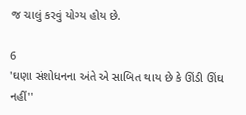જ ચાલું કરવું યોગ્ય હોય છે.

6
'ઘણા સંશોધનના અંતે એ સાબિત થાય છે કે ઊંડી ઊંઘ નહીં''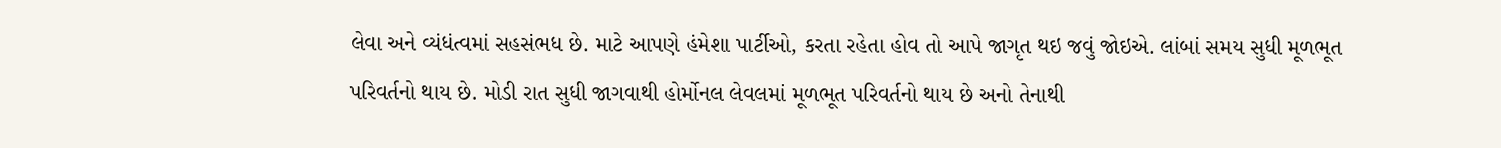લેવા અને વ્યંધંત્વમાં સહસંભધ છે. માટે આપણે હંમેશા પાર્ટીઓ, કરતા રહેતા હોવ તો આપે જાગૃત થઇ જવું જોઇએ. લાંબાં સમય સુધી મૂળભૂત પરિવર્તનો થાય છે. મોડી રાત સુધી જાગવાથી હોર્મોનલ લેવલમાં મૂળભૂત પરિવર્તનો થાય છે અનો તેનાથી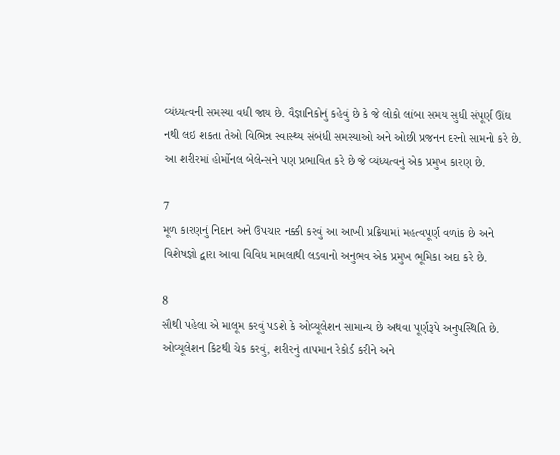વ્યંધ્યત્વની સમસ્યા વધી જાય છે. વૈજ્ઞાનિકોનું કહેવું છે કે જે લોકો લાંબા સમય સુધી સંપૂર્ણ ઊંઘ નથી લઇ શકતા તેઓ વિભિન્ન સ્વાસ્થ્ય સંબંધી સમસ્યાઓ અને ઓછી પ્રજનન દરનો સામનો કરે છે. આ શરીરમાં હોર્મોનલ બેલેન્સને પણ પ્રભાવિત કરે છે જે વ્યંધ્યત્વનું એક પ્રમુખ કારણ છે.

7
મૂળ કારણનું નિદાન અને ઉપચાર નક્કી કરવું આ આખી પ્રક્રિયામાં મહત્વપૂર્ણ વળાંક છે અને વિશેષજ્ઞો દ્વારા આવા વિવિધ મામલાથી લડવાનો અનુભવ એક પ્રમુખ ભૂમિકા અદા કરે છે.

8
સૌથી પહેલા એ માલૂમ કરવું પડશે કે ઓવ્યૂલેશન સામાન્ય છે અથવા પૂર્ણરૂપે અનુપસ્થિતિ છે. ઓવ્યૂલેશન કિટથી ચેક કરવું, શરીરનું તાપમાન રેકોર્ડ કરીને અને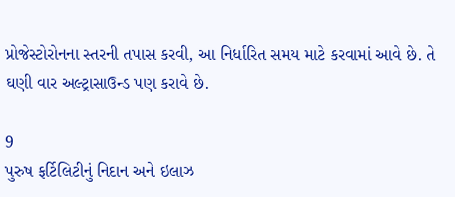પ્રોજેસ્ટોરોનના સ્તરની તપાસ કરવી, આ નિર્ધારિત સમય માટે કરવામાં આવે છે. તે ઘણી વાર અલ્ટ્રાસાઉન્ડ પણ કરાવે છે.

9
પુરુષ ફર્ટિલિટીનું નિદાન અને ઇલાઝ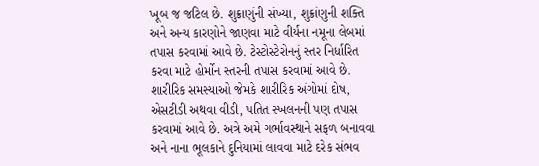ખૂબ જ જટિલ છે. શુક્રાણુંની સંખ્યા, શુક્રાંણુની શક્તિ અને અન્ય કારણોને જાણવા માટે વીર્યના નમૂના લેબમાં તપાસ કરવામાં આવે છે. ટેસ્ટોસ્ટેરોનનું સ્તર નિર્ધારિત કરવા માટે હોર્મોન સ્તરની તપાસ કરવામાં આવે છે. શારીરિક સમસ્યાઓ જેમકે શારીરિક અંગોમાં દોષ, એસટીડી અથવા વીડી, પતિત સ્ખલનની પણ તપાસ કરવામાં આવે છે. અત્રે અમે ગર્ભાવસ્થાને સફળ બનાવવા અને નાના ભૂલકાને દુનિયામાં લાવવા માટે દરેક સંભવ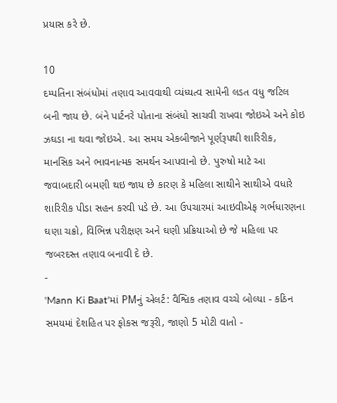પ્રયાસ કરે છે.

10
દમ્પતિના સંબંધોમાં તણાવ આવવાથી વ્યંધ્યત્વ સામેની લડત વધુ જટિલ બની જાય છે. બંને પાર્ટનરે પોતાના સંબંધો સાચવી રાખવા જોઇએ અને કોઇ ઝઘડા ના થવા જોઇએ. આ સમય એકબીજાને પૂર્ણરૂપથી શારિરીક, માનસિક અને ભાવનાત્મક સમર્થન આપવાનો છે. પુરુષો માટે આ જવાબદારી બમણી થઇ જાય છે કારણ કે મહિલા સાથીને સાથીએ વધારે શારિરીક પીડા સહન કરવી પડે છે. આ ઉપચારમાં આઇવીએફ ગર્ભધારણના ઘણા ચક્રો, વિભિન્ન પરીક્ષણ અને ઘણી પ્રક્રિયાઓ છે જે મહિલા પર જબરદસ્ત તણાવ બનાવી દે છે.
-
'Mann Ki Baat'માં PMનું એલર્ટ: વૈશ્વિક તણાવ વચ્ચે બોલ્યા - કઠિન સમયમાં દેશહિત પર ફોકસ જરૂરી, જાણો 5 મોટી વાતો -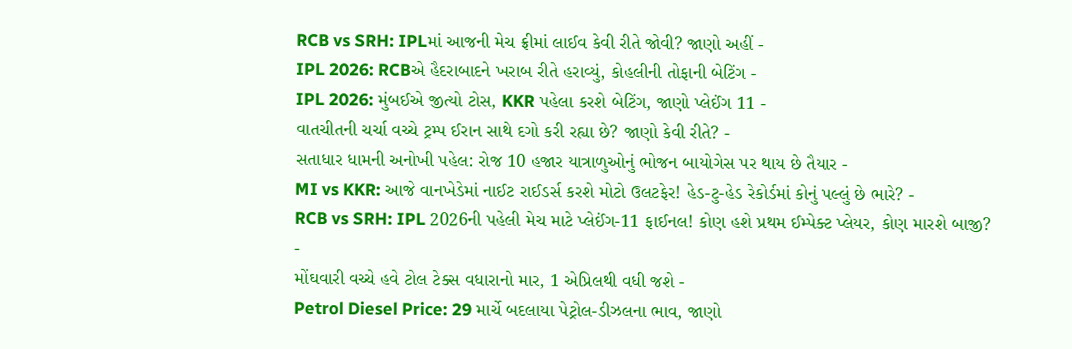RCB vs SRH: IPLમાં આજની મેચ ફ્રીમાં લાઈવ કેવી રીતે જોવી? જાણો અહીં -
IPL 2026: RCBએ હૈદરાબાદને ખરાબ રીતે હરાવ્યું, કોહલીની તોફાની બેટિંગ -
IPL 2026: મુંબઈએ જીત્યો ટોસ, KKR પહેલા કરશે બેટિંગ, જાણો પ્લેઈંગ 11 -
વાતચીતની ચર્ચા વચ્ચે ટ્રમ્પ ઈરાન સાથે દગો કરી રહ્યા છે? જાણો કેવી રીતે? -
સતાધાર ધામની અનોખી પહેલ: રોજ 10 હજાર યાત્રાળુઓનું ભોજન બાયોગેસ પર થાય છે તૈયાર -
MI vs KKR: આજે વાનખેડેમાં નાઈટ રાઈડર્સ કરશે મોટો ઉલટફેર! હેડ-ટુ-હેડ રેકોર્ડમાં કોનું પલ્લું છે ભારે? -
RCB vs SRH: IPL 2026ની પહેલી મેચ માટે પ્લેઈંગ-11 ફાઈનલ! કોણ હશે પ્રથમ ઈમ્પેક્ટ પ્લેયર, કોણ મારશે બાજી? -
મોંઘવારી વચ્ચે હવે ટોલ ટેક્સ વધારાનો માર, 1 એપ્રિલથી વધી જશે -
Petrol Diesel Price: 29 માર્ચે બદલાયા પેટ્રોલ-ડીઝલના ભાવ, જાણો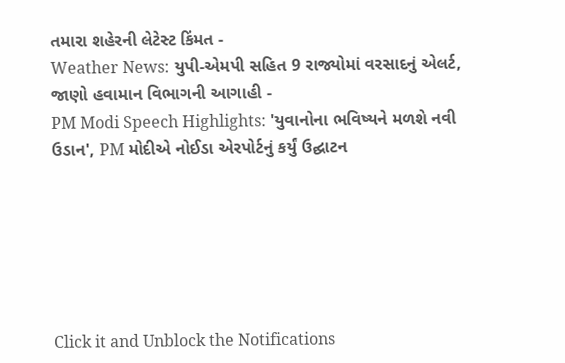તમારા શહેરની લેટેસ્ટ કિંમત -
Weather News: યુપી-એમપી સહિત 9 રાજ્યોમાં વરસાદનું એલર્ટ, જાણો હવામાન વિભાગની આગાહી -
PM Modi Speech Highlights: 'યુવાનોના ભવિષ્યને મળશે નવી ઉડાન', PM મોદીએ નોઈડા એરપોર્ટનું કર્યું ઉદ્ઘાટન






Click it and Unblock the Notifications